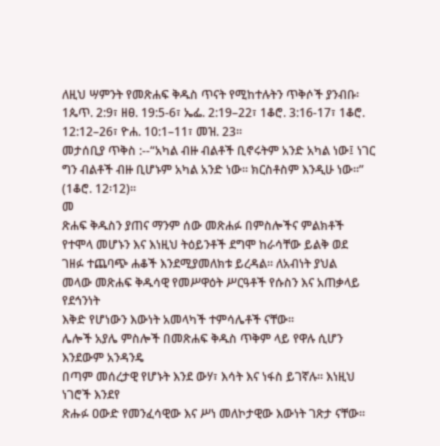ለዚህ ሣምንት የመጽሐፍ ቅዱስ ጥናት የሚከተሉትን ጥቅሶች ያንብቡ፡ 1ጴጥ. 2:9፣ ዘፀ. 19:5-6፣ ኤፌ. 2:19–22፣ 1ቆሮ. 3:16-17፣ 1ቆሮ. 12:12–26፣ ዮሐ. 10:1–11፣ መዝ. 23፡፡
መታሰቢያ ጥቅስ :--“አካል ብዙ ብልቶች ቢኖሩትም አንድ አካል ነው፤ ነገር ግን ብልቶች ብዙ ቢሆኑም አካል አንድ ነው፡፡ ክርስቶስም እንዲሁ ነው፡፡” (1ቆሮ. 12፡12)፡፡
መ
ጽሐፍ ቅዱስን ያጠና ማንም ሰው መጽሐፉ በምስሎችና ምልክቶች
የተሞላ መሆኑን እና እነዚህ ትዕይንቶች ደግሞ ከራሳቸው ይልቅ ወደ
ገዘፉ ተጨባጭ ሐቆች እንደሚያመለክቱ ይረዳል፡፡ ለአብነት ያህል
መላው መጽሐፍ ቅዱሳዊ የመሥዋዕት ሥርዓቶች የሱስን እና አጠቃላይ የደኅንነት
እቅድ የሆነውን እውነት አመላካች ተምሳሌቶች ናቸው፡፡
ሌሎች አያሌ ምስሎች በመጽሐፍ ቅዱስ ጥቅም ላይ የዋሉ ሲሆን እንደውም አንዳንዴ
በጣም መሰረታዊ የሆኑት እንደ ውሃ፣ እሳት እና ነፋስ ይገኛሉ፡፡ እነዚህ ነገሮች እንደየ
ጽሑፉ ዐውድ የመንፈሳዊው እና ሥነ መለኮታዊው እውነት ገጽታ ናቸው፡፡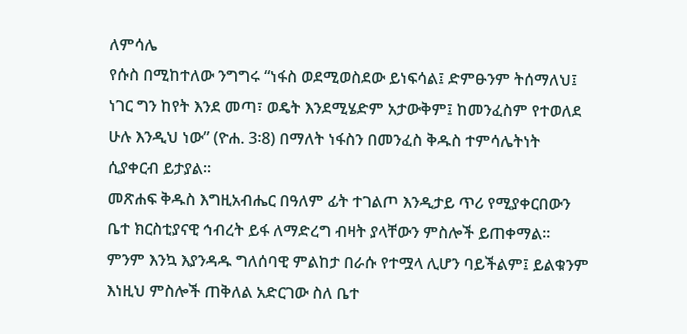ለምሳሌ
የሱስ በሚከተለው ንግግሩ “ነፋስ ወደሚወስደው ይነፍሳል፤ ድምፁንም ትሰማለህ፤
ነገር ግን ከየት እንደ መጣ፣ ወዴት እንደሚሄድም አታውቅም፤ ከመንፈስም የተወለደ
ሁሉ እንዲህ ነው” (ዮሐ. 3፡8) በማለት ነፋስን በመንፈስ ቅዱስ ተምሳሌትነት
ሲያቀርብ ይታያል፡፡
መጽሐፍ ቅዱስ እግዚአብሔር በዓለም ፊት ተገልጦ እንዲታይ ጥሪ የሚያቀርበውን
ቤተ ክርስቲያናዊ ኅብረት ይፋ ለማድረግ ብዛት ያላቸውን ምስሎች ይጠቀማል፡፡
ምንም እንኳ እያንዳዱ ግለሰባዊ ምልከታ በራሱ የተሟላ ሊሆን ባይችልም፤ ይልቁንም
እነዚህ ምስሎች ጠቅለል አድርገው ስለ ቤተ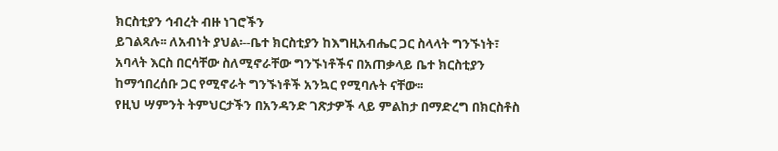ክርስቲያን ኅብረት ብዙ ነገሮችን
ይገልጻሉ፡፡ ለአብነት ያህል፡--ቤተ ክርስቲያን ከእግዚአብሔር ጋር ስላላት ግንኙነት፣
አባላት እርስ በርሳቸው ስለሚኖራቸው ግንኙነቶችና በአጠቃላይ ቤተ ክርስቲያን
ከማኅበረሰቡ ጋር የሚኖራት ግንኙነቶች አንኳር የሚባሉት ናቸው፡፡
የዚህ ሣምንት ትምህርታችን በአንዳንድ ገጽታዎች ላይ ምልከታ በማድረግ በክርስቶስ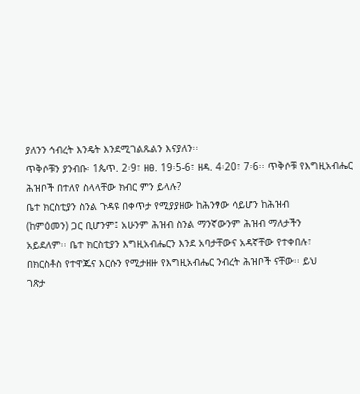ያለንን ኅብረት እንዴት እንደሚገልጹልን እናያለን፡፡
ጥቅሶቹን ያንብቡ፡ 1ጴጥ. 2፡9፣ ዘፀ. 19፡5-6፣ ዘዳ. 4፡20፣ 7፡6፡፡ ጥቅሶቹ የእግዚአብሔር ሕዝቦች በተለየ ስላላቸው ክብር ምን ይላሉ?
ቤተ ክርስቲያን ስንል ጉዳዩ በቀጥታ የሚያያዘው ከሕንፃው ሳይሆን ከሕዝብ
(ከምዕመን) ጋር ቢሆንም፤ አሁንም ሕዝብ ስንል ማንኛውንም ሕዝብ ማለታችን
አይደለም፡፡ ቤተ ክርስቲያን እግዚአብሔርን እንደ አባታቸውና አዳኛቸው የተቀበሉ፣
በክርስቶስ የተዋጁና እርሱን የሚታዘዙ የእግዚአብሔር ንብረት ሕዝቦች ናቸው፡፡ ይህ
ገጽታ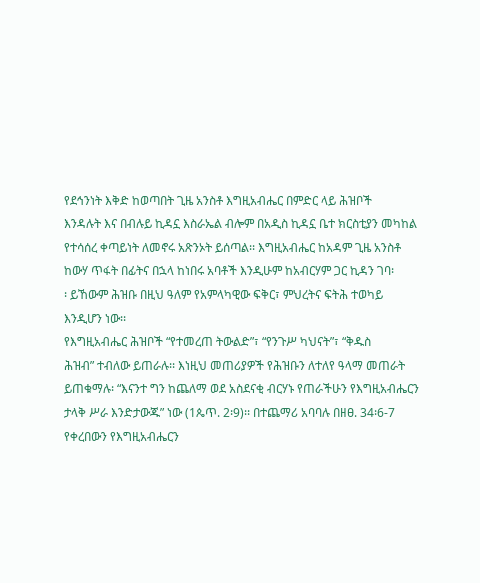የደኅንነት እቅድ ከወጣበት ጊዜ አንስቶ እግዚአብሔር በምድር ላይ ሕዝቦች
እንዳሉት እና በብሉይ ኪዳኗ እስራኤል ብሎም በአዲስ ኪዳኗ ቤተ ክርስቲያን መካከል
የተሳሰረ ቀጣይነት ለመኖሩ አጽንኦት ይሰጣል፡፡ እግዚአብሔር ከአዳም ጊዜ አንስቶ
ከውሃ ጥፋት በፊትና በኋላ ከነበሩ አባቶች እንዲሁም ከአብርሃም ጋር ኪዳን ገባ፡
፡ ይኸውም ሕዝቡ በዚህ ዓለም የአምላካዊው ፍቅር፣ ምህረትና ፍትሕ ተወካይ
እንዲሆን ነው፡፡
የእግዚአብሔር ሕዝቦች “የተመረጠ ትውልድ”፣ “የንጉሥ ካህናት”፣ “ቅዱስ
ሕዝብ” ተብለው ይጠራሉ፡፡ እነዚህ መጠሪያዎች የሕዝቡን ለተለየ ዓላማ መጠራት
ይጠቁማሉ፡ “እናንተ ግን ከጨለማ ወደ አስደናቂ ብርሃኑ የጠራችሁን የእግዚአብሔርን
ታላቅ ሥራ እንድታውጁ” ነው (1ጴጥ. 2፡9)፡፡ በተጨማሪ አባባሉ በዘፀ. 34፡6-7
የቀረበውን የእግዚአብሔርን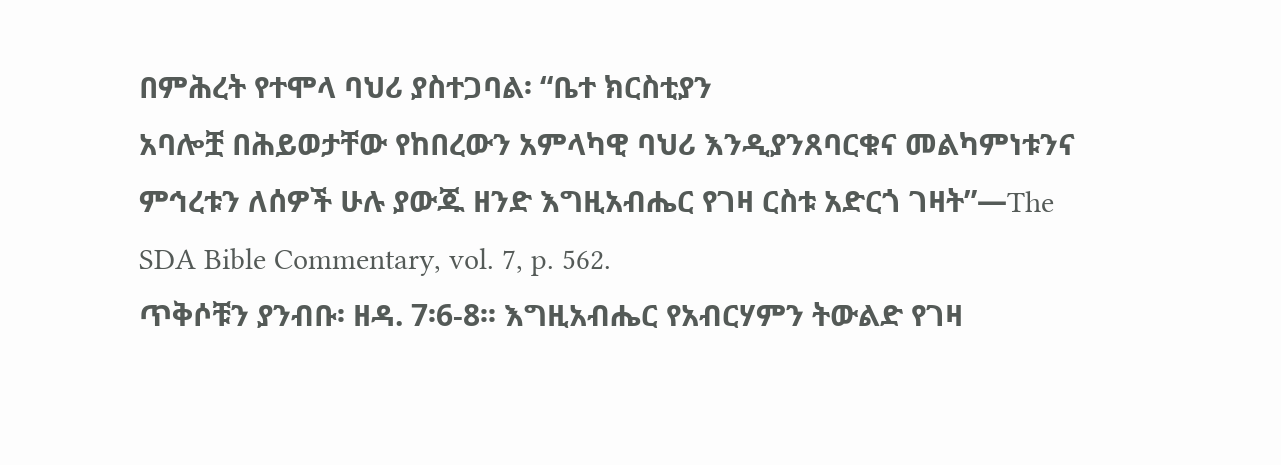በምሕረት የተሞላ ባህሪ ያስተጋባል፡ “ቤተ ክርስቲያን
አባሎቿ በሕይወታቸው የከበረውን አምላካዊ ባህሪ እንዲያንጸባርቁና መልካምነቱንና
ምኅረቱን ለሰዎች ሁሉ ያውጁ ዘንድ እግዚአብሔር የገዛ ርስቱ አድርጎ ገዛት”—The
SDA Bible Commentary, vol. 7, p. 562.
ጥቅሶቹን ያንብቡ፡ ዘዳ. 7፡6-8፡፡ እግዚአብሔር የአብርሃምን ትውልድ የገዛ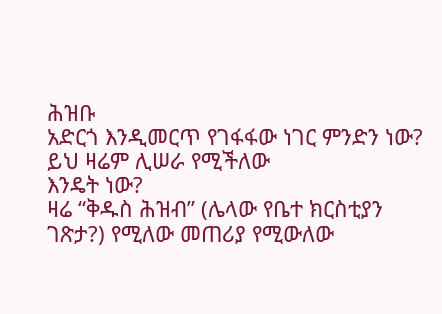ሕዝቡ
አድርጎ እንዲመርጥ የገፋፋው ነገር ምንድን ነው? ይህ ዛሬም ሊሠራ የሚችለው
እንዴት ነው?
ዛሬ “ቅዱስ ሕዝብ” (ሌላው የቤተ ክርስቲያን ገጽታ?) የሚለው መጠሪያ የሚውለው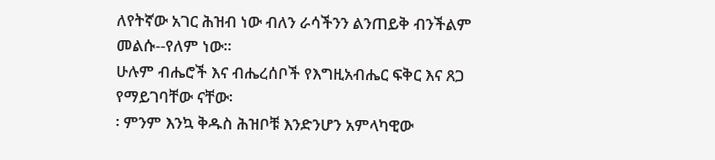ለየትኛው አገር ሕዝብ ነው ብለን ራሳችንን ልንጠይቅ ብንችልም መልሱ--የለም ነው፡፡
ሁሉም ብሔሮች እና ብሔረሰቦች የእግዚአብሔር ፍቅር እና ጸጋ የማይገባቸው ናቸው፡
፡ ምንም እንኳ ቅዱስ ሕዝቦቹ እንድንሆን አምላካዊው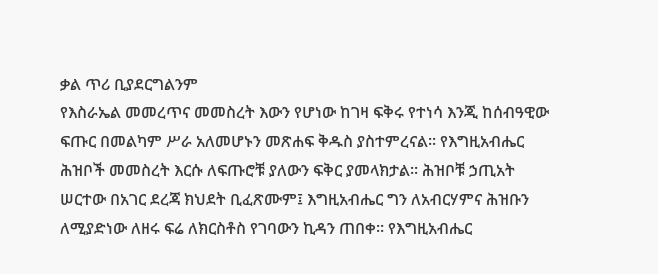ቃል ጥሪ ቢያደርግልንም
የእስራኤል መመረጥና መመስረት እውን የሆነው ከገዛ ፍቅሩ የተነሳ እንጂ ከሰብዓዊው
ፍጡር በመልካም ሥራ አለመሆኑን መጽሐፍ ቅዱስ ያስተምረናል፡፡ የእግዚአብሔር
ሕዝቦች መመስረት እርሱ ለፍጡሮቹ ያለውን ፍቅር ያመላክታል፡፡ ሕዝቦቹ ኃጢአት
ሠርተው በአገር ደረጃ ክህደት ቢፈጽሙም፤ እግዚአብሔር ግን ለአብርሃምና ሕዝቡን
ለሚያድነው ለዘሩ ፍሬ ለክርስቶስ የገባውን ኪዳን ጠበቀ፡፡ የእግዚአብሔር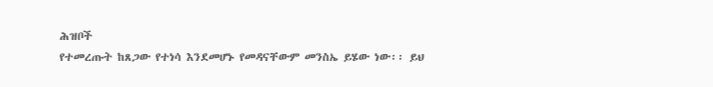ሕዝቦች
የተመረጡት ከጸጋው የተነሳ እንደመሆኑ የመዳናቸውም መንስኤ ይሄው ነው፡፡ ይህ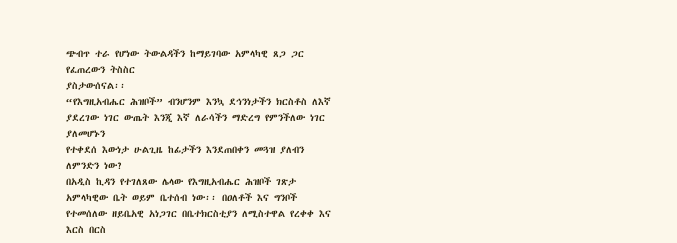ጭብጥ ተራ የሆነው ትውልዳችን ከማይገባው አምላካዊ ጸጋ ጋር የፈጠረውን ትስስር
ያስታውሰናል፡፡
“የእግዚአብሔር ሕዝቦች” ብንሆንም እንኳ ደኅንነታችን ክርስቶስ ለእኛ
ያደረገው ነገር ውጤት እንጂ እኛ ለራሳችን ማድረግ የምንችለው ነገር ያለመሆኑን
የተቀደሰ እውነታ ሁልጊዜ ከፊታችን እንደጠበቀን መጓዝ ያለብን ለምንድን ነው?
በአዲስ ኪዳን የተገለጸው ሌላው የእግዚአብሔር ሕዝቦች ገጽታ አምላካዊው ቤት ወይም ቤተሰብ ነው፡፡ በዐለቶች እና ግንቦች የተመሰለው ዘይቤአዊ አነጋገር በቤተክርስቲያን ለሚስተዋል የረቀቀ እና እርስ በርስ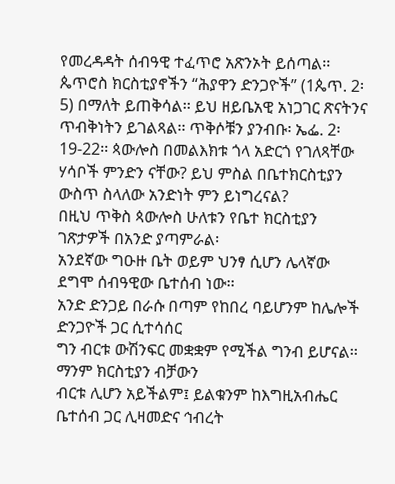የመረዳዳት ሰብዓዊ ተፈጥሮ አጽንኦት ይሰጣል፡፡ ጴጥሮስ ክርስቲያኖችን “ሕያዋን ድንጋዮች” (1ጴጥ. 2፡5) በማለት ይጠቅሳል፡፡ ይህ ዘይቤአዊ አነጋገር ጽናትንና ጥብቅነትን ይገልጻል፡፡ ጥቅሶቹን ያንብቡ፡ ኤፌ. 2፡19-22፡፡ ጳውሎስ በመልእክቱ ጎላ አድርጎ የገለጻቸው ሃሳቦች ምንድን ናቸው? ይህ ምስል በቤተክርስቲያን ውስጥ ስላለው አንድነት ምን ይነግረናል?
በዚህ ጥቅስ ጳውሎስ ሁለቱን የቤተ ክርስቲያን ገጽታዎች በአንድ ያጣምራል፡
አንደኛው ግዑዙ ቤት ወይም ህንፃ ሲሆን ሌላኛው ደግሞ ሰብዓዊው ቤተሰብ ነው፡፡
አንድ ድንጋይ በራሱ በጣም የከበረ ባይሆንም ከሌሎች ድንጋዮች ጋር ሲተሳሰር
ግን ብርቱ ውሽንፍር መቋቋም የሚችል ግንብ ይሆናል፡፡ ማንም ክርስቲያን ብቻውን
ብርቱ ሊሆን አይችልም፤ ይልቁንም ከእግዚአብሔር ቤተሰብ ጋር ሊዛመድና ኅብረት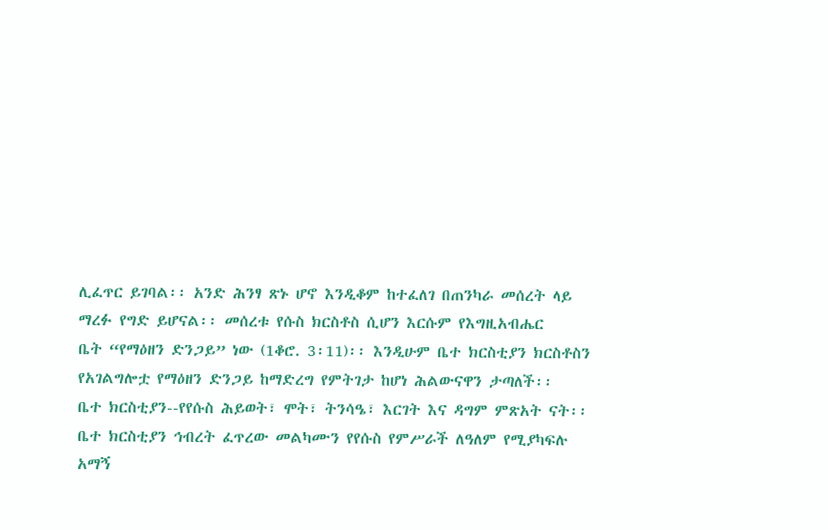ሊፈጥር ይገባል፡፡ አንድ ሕንፃ ጽኑ ሆኖ እንዲቆም ከተፈለገ በጠንካራ መሰረት ላይ
ማረፉ የግድ ይሆናል፡፡ መሰረቱ የሱስ ክርስቶስ ሲሆን እርሱም የእግዚአብሔር
ቤት “የማዕዘን ድንጋይ” ነው (1ቆሮ. 3፡11)፡፡ እንዲሁም ቤተ ክርስቲያን ክርስቶስን
የአገልግሎቷ የማዕዘን ድንጋይ ከማድረግ የምትገታ ከሆነ ሕልውናዋን ታጣለች፡፡
ቤተ ክርስቲያን--የየሱስ ሕይወት፣ ሞት፣ ትንሳዔ፣ እርገት እና ዳግም ምጽአት ናት፡፡
ቤተ ክርስቲያን ኅብረት ፈጥረው መልካሙን የየሱስ የምሥራች ለዓለም የሚያካፍሉ
አማኝ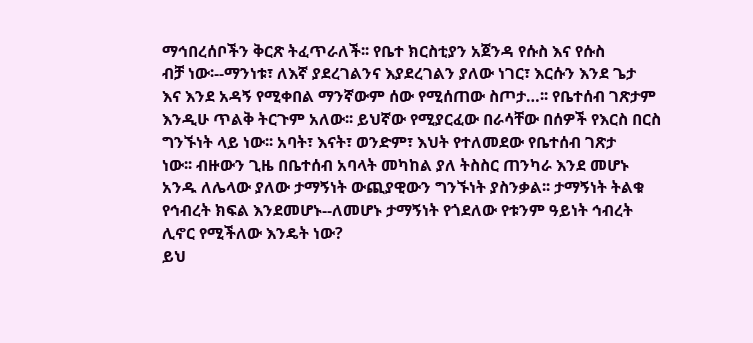ማኅበረሰቦችን ቅርጽ ትፈጥራለች፡፡ የቤተ ክርስቲያን አጀንዳ የሱስ እና የሱስ
ብቻ ነው፡--ማንነቱ፣ ለእኛ ያደረገልንና እያደረገልን ያለው ነገር፣ እርሱን እንደ ጌታ
እና እንደ አዳኝ የሚቀበል ማንኛውም ሰው የሚሰጠው ስጦታ…፡፡ የቤተሰብ ገጽታም
እንዲሁ ጥልቅ ትርጉም አለው፡፡ ይህኛው የሚያርፈው በራሳቸው በሰዎች የእርስ በርስ
ግንኙነት ላይ ነው፡፡ አባት፣ እናት፣ ወንድም፣ እህት የተለመደው የቤተሰብ ገጽታ
ነው፡፡ ብዙውን ጊዜ በቤተሰብ አባላት መካከል ያለ ትስስር ጠንካራ እንደ መሆኑ
አንዱ ለሌላው ያለው ታማኝነት ውጪያዊውን ግንኙነት ያስንቃል፡፡ ታማኝነት ትልቁ
የኅብረት ክፍል እንደመሆኑ--ለመሆኑ ታማኝነት የጎደለው የቱንም ዓይነት ኅብረት
ሊኖር የሚችለው እንዴት ነው?
ይህ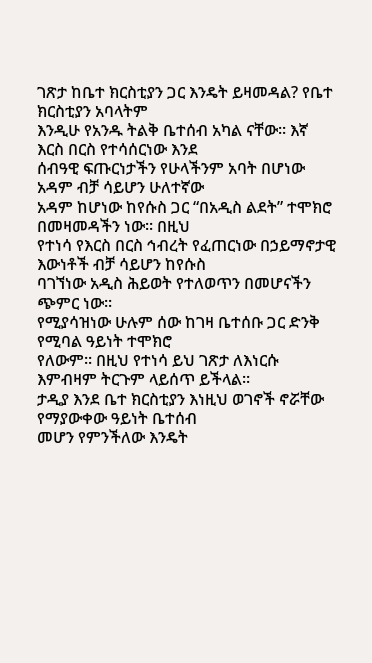ገጽታ ከቤተ ክርስቲያን ጋር እንዴት ይዛመዳል? የቤተ ክርስቲያን አባላትም
እንዲሁ የአንዱ ትልቅ ቤተሰብ አካል ናቸው፡፡ እኛ እርስ በርስ የተሳሰርነው እንደ
ሰብዓዊ ፍጡርነታችን የሁላችንም አባት በሆነው አዳም ብቻ ሳይሆን ሁለተኛው
አዳም ከሆነው ከየሱስ ጋር “በአዲስ ልደት” ተሞክሮ በመዛመዳችን ነው፡፡ በዚህ
የተነሳ የእርስ በርስ ኅብረት የፈጠርነው በኃይማኖታዊ እውነቶች ብቻ ሳይሆን ከየሱስ
ባገኘነው አዲስ ሕይወት የተለወጥን በመሆናችን ጭምር ነው፡፡
የሚያሳዝነው ሁሉም ሰው ከገዛ ቤተሰቡ ጋር ድንቅ የሚባል ዓይነት ተሞክሮ
የለውም፡፡ በዚህ የተነሳ ይህ ገጽታ ለእነርሱ እምብዛም ትርጉም ላይሰጥ ይችላል፡፡
ታዲያ እንደ ቤተ ክርስቲያን እነዚህ ወገኖች ኖሯቸው የማያውቀው ዓይነት ቤተሰብ
መሆን የምንችለው እንዴት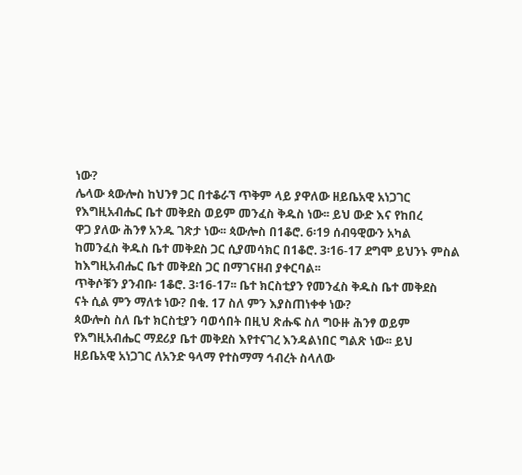ነው?
ሌላው ጳውሎስ ከህንፃ ጋር በተቆራኘ ጥቅም ላይ ያዋለው ዘይቤአዊ አነጋገር
የእግዚአብሔር ቤተ መቅደስ ወይም መንፈስ ቅዱስ ነው፡፡ ይህ ውድ እና የከበረ
ዋጋ ያለው ሕንፃ አንዱ ገጽታ ነው፡፡ ጳውሎስ በ1ቆሮ. 6፡19 ሰብዓዊውን አካል
ከመንፈስ ቅዱስ ቤተ መቅደስ ጋር ሲያመሳክር በ1ቆሮ. 3፡16-17 ደግሞ ይህንኑ ምስል
ከእግዚአብሔር ቤተ መቅደስ ጋር በማገናዘብ ያቀርባል፡፡
ጥቅሶቹን ያንብቡ፡ 1ቆሮ. 3፡16-17፡፡ ቤተ ክርስቲያን የመንፈስ ቅዱስ ቤተ መቅደስ
ናት ሲል ምን ማለቱ ነው? በቁ. 17 ስለ ምን እያስጠነቀቀ ነው?
ጳውሎስ ስለ ቤተ ክርስቲያን ባወሳበት በዚህ ጽሑፍ ስለ ግዑዙ ሕንፃ ወይም
የእግዚአብሔር ማደሪያ ቤተ መቅደስ እየተናገረ እንዳልነበር ግልጽ ነው፡፡ ይህ
ዘይቤአዊ አነጋገር ለአንድ ዓላማ የተስማማ ኅብረት ስላለው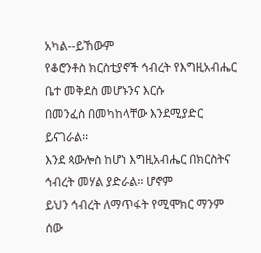አካል--ይኸውም
የቆሮንቶስ ክርስቲያኖች ኅብረት የእግዚአብሔር ቤተ መቅደስ መሆኑንና እርሱ
በመንፈስ በመካከላቸው እንደሚያድር ይናገራል፡፡
እንደ ጳውሎስ ከሆነ እግዚአብሔር በክርስትና ኅብረት መሃል ያድራል፡፡ ሆኖም
ይህን ኅብረት ለማጥፋት የሚሞክር ማንም ሰው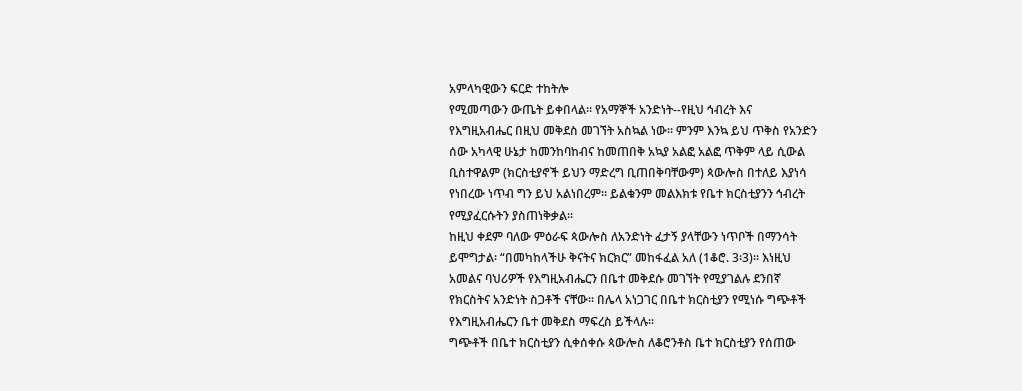አምላካዊውን ፍርድ ተከትሎ
የሚመጣውን ውጤት ይቀበላል፡፡ የአማኞች አንድነት--የዚህ ኅብረት እና
የእግዚአብሔር በዚህ መቅደስ መገኘት አስኳል ነው፡፡ ምንም እንኳ ይህ ጥቅስ የአንድን
ሰው አካላዊ ሁኔታ ከመንከባከብና ከመጠበቅ አኳያ አልፎ አልፎ ጥቅም ላይ ሲውል
ቢስተዋልም (ክርስቲያኖች ይህን ማድረግ ቢጠበቅባቸውም) ጳውሎስ በተለይ እያነሳ
የነበረው ነጥብ ግን ይህ አልነበረም፡፡ ይልቁንም መልእክቱ የቤተ ክርስቲያንን ኅብረት
የሚያፈርሱትን ያስጠነቅቃል፡፡
ከዚህ ቀደም ባለው ምዕራፍ ጳውሎስ ለአንድነት ፈታኝ ያላቸውን ነጥቦች በማንሳት
ይሞግታል፡ “በመካከላችሁ ቅናትና ክርክር” መከፋፈል አለ (1ቆሮ. 3፡3)፡፡ እነዚህ
አመልና ባህሪዎች የእግዚአብሔርን በቤተ መቅደሱ መገኘት የሚያገልሉ ደንበኛ
የክርስትና አንድነት ስጋቶች ናቸው፡፡ በሌላ አነጋገር በቤተ ክርስቲያን የሚነሱ ግጭቶች
የእግዚአብሔርን ቤተ መቅደስ ማፍረስ ይችላሉ፡፡
ግጭቶች በቤተ ክርስቲያን ሲቀሰቀሱ ጳውሎስ ለቆሮንቶስ ቤተ ክርስቲያን የሰጠው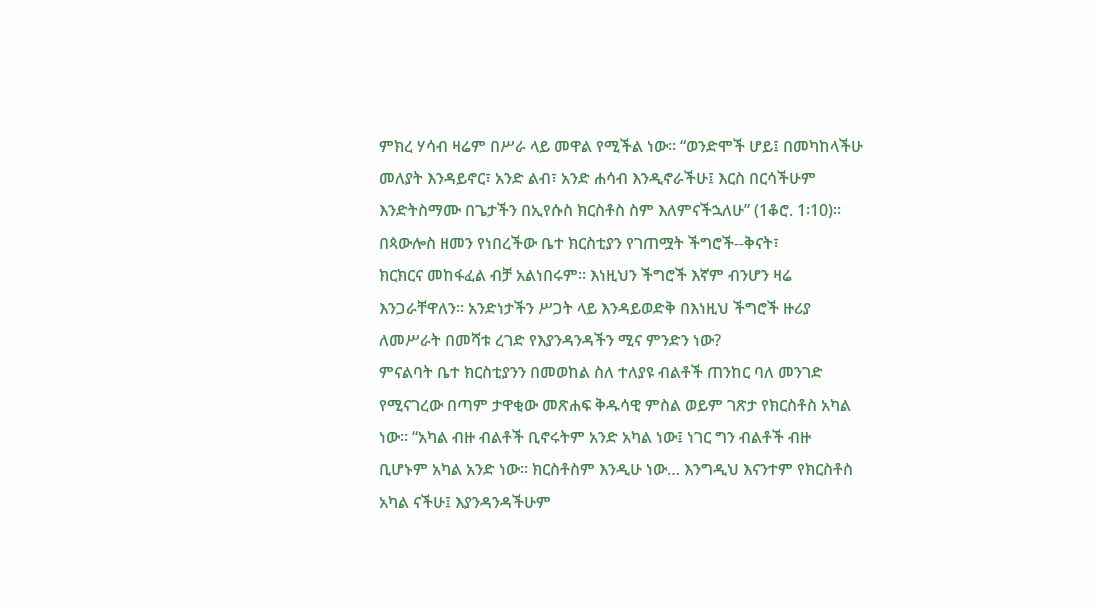ምክረ ሃሳብ ዛሬም በሥራ ላይ መዋል የሚችል ነው፡፡ “ወንድሞች ሆይ፤ በመካከላችሁ
መለያት እንዳይኖር፣ አንድ ልብ፣ አንድ ሐሳብ እንዲኖራችሁ፤ እርስ በርሳችሁም
እንድትስማሙ በጌታችን በኢየሱስ ክርስቶስ ስም እለምናችኋለሁ” (1ቆሮ. 1፡10)፡፡
በጳውሎስ ዘመን የነበረችው ቤተ ክርስቲያን የገጠሟት ችግሮች--ቅናት፣
ክርክርና መከፋፈል ብቻ አልነበሩም፡፡ እነዚህን ችግሮች እኛም ብንሆን ዛሬ
እንጋራቸዋለን፡፡ አንድነታችን ሥጋት ላይ እንዳይወድቅ በእነዚህ ችግሮች ዙሪያ
ለመሥራት በመሻቱ ረገድ የእያንዳንዳችን ሚና ምንድን ነው?
ምናልባት ቤተ ክርስቲያንን በመወከል ስለ ተለያዩ ብልቶች ጠንከር ባለ መንገድ
የሚናገረው በጣም ታዋቂው መጽሐፍ ቅዱሳዊ ምስል ወይም ገጽታ የክርስቶስ አካል
ነው፡፡ “አካል ብዙ ብልቶች ቢኖሩትም አንድ አካል ነው፤ ነገር ግን ብልቶች ብዙ
ቢሆኑም አካል አንድ ነው፡፡ ክርስቶስም እንዲሁ ነው… እንግዲህ እናንተም የክርስቶስ
አካል ናችሁ፤ እያንዳንዳችሁም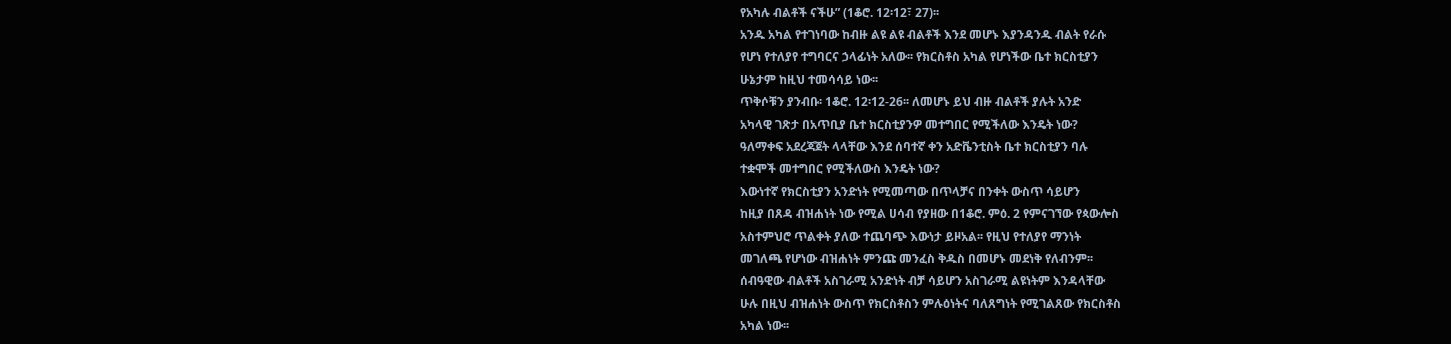የአካሉ ብልቶች ናችሁ” (1ቆሮ. 12፡12፣ 27)፡፡
አንዱ አካል የተገነባው ከብዙ ልዩ ልዩ ብልቶች እንደ መሆኑ እያንዳንዱ ብልት የራሱ
የሆነ የተለያየ ተግባርና ኃላፊነት አለው፡፡ የክርስቶስ አካል የሆነችው ቤተ ክርስቲያን
ሁኔታም ከዚህ ተመሳሳይ ነው፡፡
ጥቅሶቹን ያንብቡ፡ 1ቆሮ. 12፡12-26፡፡ ለመሆኑ ይህ ብዙ ብልቶች ያሉት አንድ
አካላዊ ገጽታ በአጥቢያ ቤተ ክርስቲያንዎ መተግበር የሚችለው እንዴት ነው?
ዓለማቀፍ አደረጃጀት ላላቸው እንደ ሰባተኛ ቀን አድቬንቲስት ቤተ ክርስቲያን ባሉ
ተቋሞች መተግበር የሚችለውስ እንዴት ነው?
እውነተኛ የክርስቲያን አንድነት የሚመጣው በጥላቻና በንቀት ውስጥ ሳይሆን
ከዚያ በጸዳ ብዝሐነት ነው የሚል ሀሳብ የያዘው በ1ቆሮ. ምዕ. 2 የምናገኘው የጳውሎስ
አስተምህሮ ጥልቀት ያለው ተጨባጭ እውነታ ይዞአል፡፡ የዚህ የተለያየ ማንነት
መገለጫ የሆነው ብዝሐነት ምንጩ መንፈስ ቅዱስ በመሆኑ መደነቅ የለብንም፡፡
ሰብዓዊው ብልቶች አስገራሚ አንድነት ብቻ ሳይሆን አስገራሚ ልዩነትም እንዳላቸው
ሁሉ በዚህ ብዝሐነት ውስጥ የክርስቶስን ምሉዕነትና ባለጸግነት የሚገልጸው የክርስቶስ
አካል ነው፡፡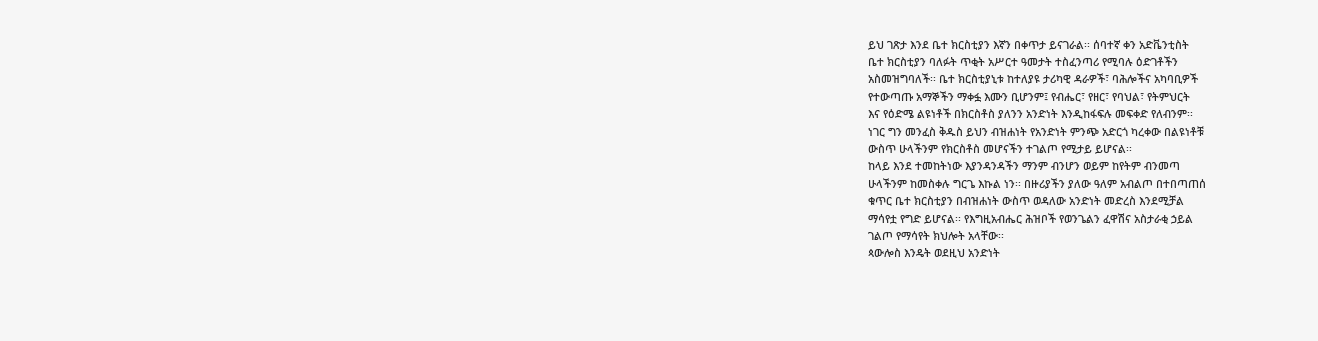ይህ ገጽታ እንደ ቤተ ክርስቲያን እኛን በቀጥታ ይናገራል፡፡ ሰባተኛ ቀን አድቬንቲስት
ቤተ ክርስቲያን ባለፉት ጥቂት አሥርተ ዓመታት ተስፈንጣሪ የሚባሉ ዕድገቶችን
አስመዝግባለች፡፡ ቤተ ክርስቲያኒቱ ከተለያዩ ታሪካዊ ዳራዎች፣ ባሕሎችና አካባቢዎች
የተውጣጡ አማኞችን ማቀፏ እሙን ቢሆንም፤ የብሔር፣ የዘር፣ የባህል፣ የትምህርት
እና የዕድሜ ልዩነቶች በክርስቶስ ያለንን አንድነት እንዲከፋፍሉ መፍቀድ የለብንም፡፡
ነገር ግን መንፈስ ቅዱስ ይህን ብዝሐነት የአንድነት ምንጭ አድርጎ ካረቀው በልዩነቶቹ
ውስጥ ሁላችንም የክርስቶስ መሆናችን ተገልጦ የሚታይ ይሆናል፡፡
ከላይ እንደ ተመከትነው እያንዳንዳችን ማንም ብንሆን ወይም ከየትም ብንመጣ
ሁላችንም ከመስቀሉ ግርጌ እኩል ነን፡፡ በዙሪያችን ያለው ዓለም አብልጦ በተበጣጠሰ
ቁጥር ቤተ ክርስቲያን በብዝሐነት ውስጥ ወዳለው አንድነት መድረስ እንደሚቻል
ማሳየቷ የግድ ይሆናል፡፡ የእግዚአብሔር ሕዝቦች የወንጌልን ፈዋሽና አስታራቂ ኃይል
ገልጦ የማሳየት ክህሎት አላቸው፡፡
ጳውሎስ እንዴት ወደዚህ አንድነት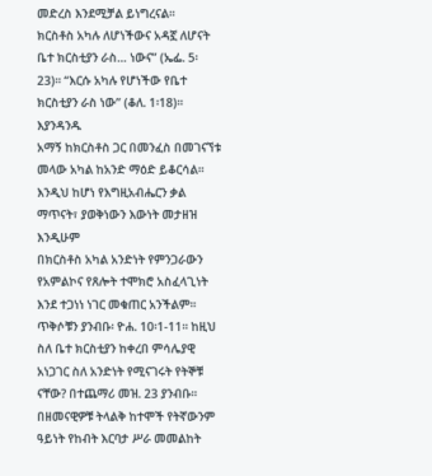መድረስ እንደሚቻል ይነግረናል፡፡
ክርስቶስ አካሉ ለሆነችውና አዳኟ ለሆናት ቤተ ክርስቲያን ራስ… ነውና” (ኤፌ. 5፡
23)፡፡ “እርሱ አካሉ የሆነችው የቤተ ክርስቲያን ራስ ነው” (ቆለ. 1፡18)፡፡ እያንዳንዱ
አማኝ ከክርስቶስ ጋር በመንፈስ በመገናኘቱ መላው አካል ከአንድ ማዕድ ይቆርሳል፡፡
እንዲህ ከሆነ የእግዚአብሔርን ቃል ማጥናት፣ ያወቅነውን እውነት መታዘዝ እንዲሁም
በክርስቶስ አካል አንድነት የምንጋራውን የአምልኮና የጸሎት ተሞክሮ አስፈላጊነት
እንደ ተጋነነ ነገር መቁጠር አንችልም፡፡
ጥቅሶቹን ያንብቡ፡ ዮሐ. 10፡1-11፡፡ ከዚህ ስለ ቤተ ክርስቲያን ከቀረበ ምሳሌያዊ አነጋገር ስለ አንድነት የሚናገሩት የትኞቹ ናቸው? በተጨማሪ መዝ. 23 ያንብቡ፡፡
በዘመናዊዎቹ ትላልቅ ከተሞች የትኛውንም ዓይነት የከብት እርባታ ሥራ መመልከት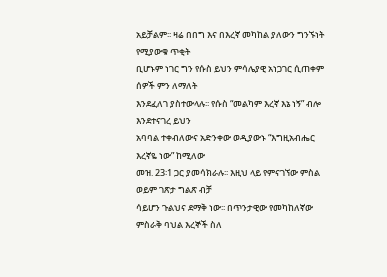አይቻልም፡፡ ዛሬ በበግ እና በእረኛ መካከል ያለውን ግንኙነት የሚያውቁ ጥቂት
ቢሆኑም ነገር ግን የሱስ ይህን ምሳሌያዊ አነጋገር ሲጠቀም ሰዎች ምን ለማለት
እንደፈለገ ያስተውላሉ፡፡ የሱስ “መልካም እረኛ እኔ ነኝ” ብሎ እንደተናገረ ይህን
አባባል ተቀብለውና አድንቀው ወዲያውኑ “እግዚአብሔር እረኛዬ ነው” ከሚለው
መዝ. 23፡1 ጋር ያመሳክራሉ፡፡ እዚህ ላይ የምናገኘው ምስል ወይም ገጽታ ግልጽ ብቻ
ሳይሆን ጉልህና ደማቅ ነው፡፡ በጥንታዊው የመካከለኛው ምስራቅ ባህል እረኞች ስለ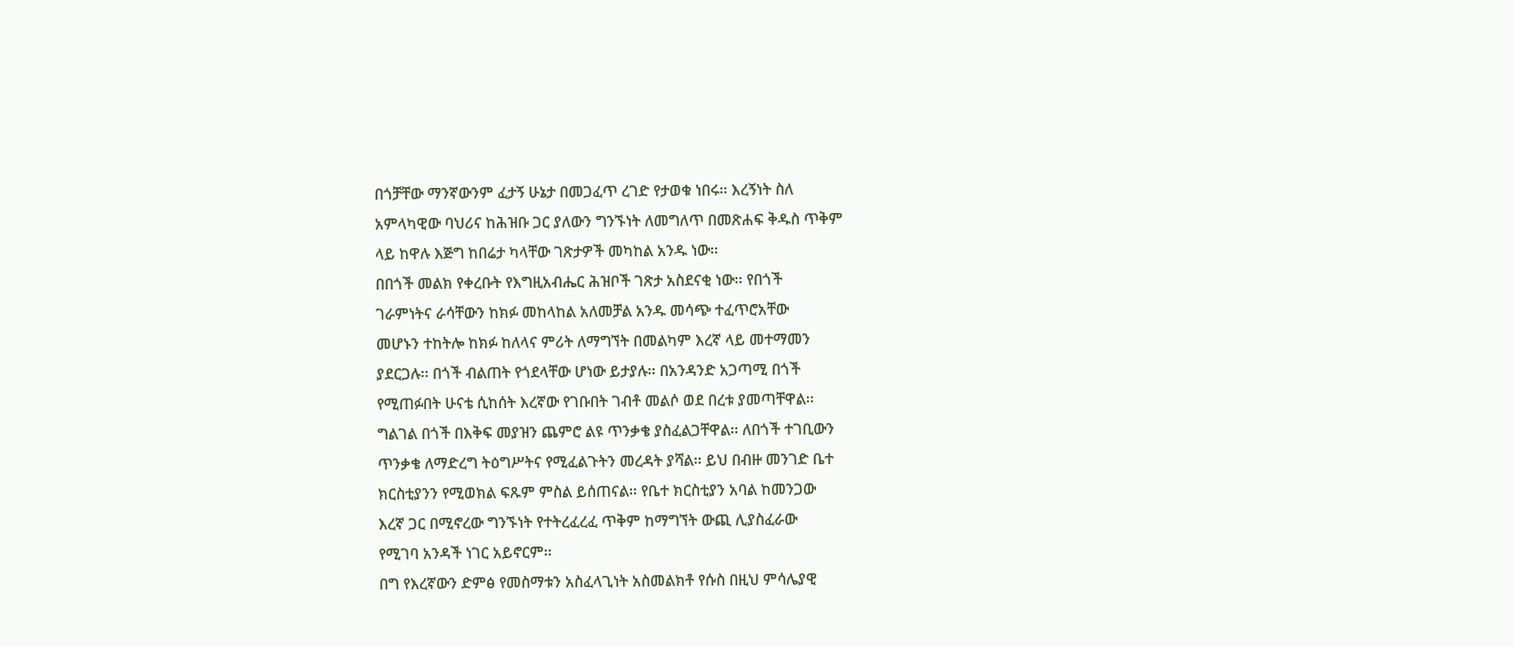በጎቻቸው ማንኛውንም ፈታኝ ሁኔታ በመጋፈጥ ረገድ የታወቁ ነበሩ፡፡ እረኝነት ስለ
አምላካዊው ባህሪና ከሕዝቡ ጋር ያለውን ግንኙነት ለመግለጥ በመጽሐፍ ቅዱስ ጥቅም
ላይ ከዋሉ እጅግ ከበሬታ ካላቸው ገጽታዎች መካከል አንዱ ነው፡፡
በበጎች መልክ የቀረቡት የእግዚአብሔር ሕዝቦች ገጽታ አስደናቂ ነው፡፡ የበጎች
ገራምነትና ራሳቸውን ከክፉ መከላከል አለመቻል አንዱ መሳጭ ተፈጥሮአቸው
መሆኑን ተከትሎ ከክፉ ከለላና ምሪት ለማግኘት በመልካም እረኛ ላይ መተማመን
ያደርጋሉ፡፡ በጎች ብልጠት የጎደላቸው ሆነው ይታያሉ፡፡ በአንዳንድ አጋጣሚ በጎች
የሚጠፉበት ሁናቴ ሲከሰት እረኛው የገቡበት ገብቶ መልሶ ወደ በረቱ ያመጣቸዋል፡፡
ግልገል በጎች በእቅፍ መያዝን ጨምሮ ልዩ ጥንቃቄ ያስፈልጋቸዋል፡፡ ለበጎች ተገቢውን
ጥንቃቄ ለማድረግ ትዕግሥትና የሚፈልጉትን መረዳት ያሻል፡፡ ይህ በብዙ መንገድ ቤተ
ክርስቲያንን የሚወክል ፍጹም ምስል ይሰጠናል፡፡ የቤተ ክርስቲያን አባል ከመንጋው
እረኛ ጋር በሚኖረው ግንኙነት የተትረፈረፈ ጥቅም ከማግኘት ውጪ ሊያስፈራው
የሚገባ አንዳች ነገር አይኖርም፡፡
በግ የእረኛውን ድምፅ የመስማቱን አስፈላጊነት አስመልክቶ የሱስ በዚህ ምሳሌያዊ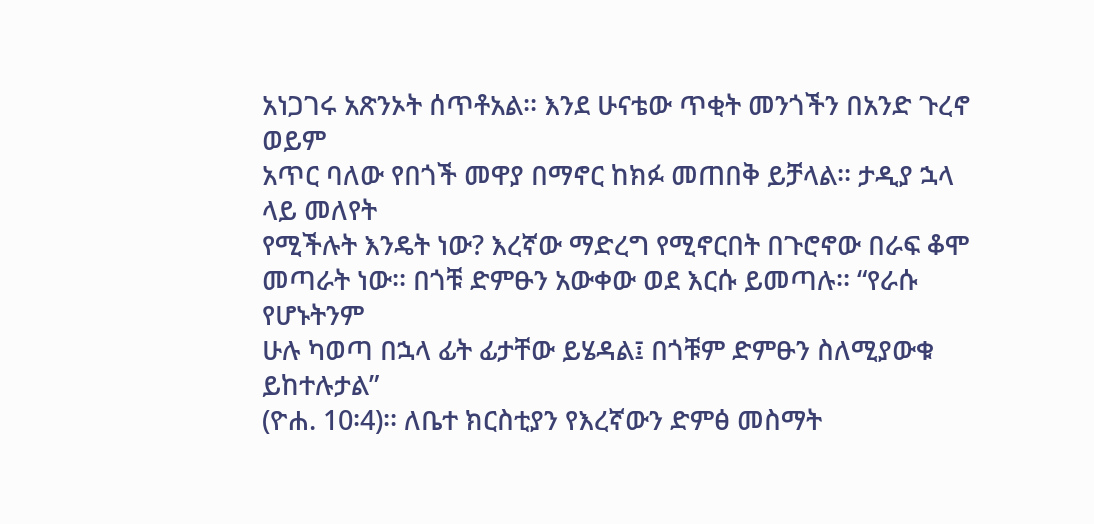አነጋገሩ አጽንኦት ሰጥቶአል፡፡ እንደ ሁናቴው ጥቂት መንጎችን በአንድ ጉረኖ ወይም
አጥር ባለው የበጎች መዋያ በማኖር ከክፉ መጠበቅ ይቻላል፡፡ ታዲያ ኋላ ላይ መለየት
የሚችሉት እንዴት ነው? እረኛው ማድረግ የሚኖርበት በጉሮኖው በራፍ ቆሞ
መጣራት ነው፡፡ በጎቹ ድምፁን አውቀው ወደ እርሱ ይመጣሉ፡፡ “የራሱ የሆኑትንም
ሁሉ ካወጣ በኋላ ፊት ፊታቸው ይሄዳል፤ በጎቹም ድምፁን ስለሚያውቁ ይከተሉታል”
(ዮሐ. 10፡4)፡፡ ለቤተ ክርስቲያን የእረኛውን ድምፅ መስማት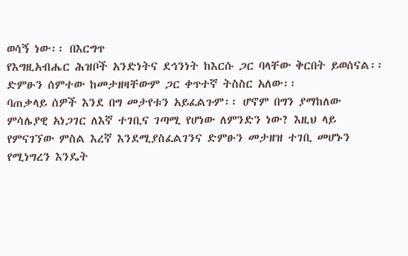ወሳኝ ነው፡፡ በእርግጥ
የእግዚአብሔር ሕዝቦች አንድነትና ደኅንነት ከእርሱ ጋር ባላቸው ቅርበት ይወሰናል፡፡
ድምፁን ሰምተው ከመታዘዛቸውም ጋር ቀጥተኛ ትስስር አለው፡፡
ባጠቃላይ ሰዎች እንደ በግ መታየቱን አይፈልጉም፡፡ ሆኖም በግን ያማከለው
ምሳሌያዊ አነጋገር ለእኛ ተገቢና ገጣሚ የሆነው ለምንድን ነው? እዚህ ላይ
የምናገኘው ምስል እረኛ እንደሚያስፈልገንና ድምፁን መታዘዝ ተገቢ መሆኑን
የሚነግረን እንዴት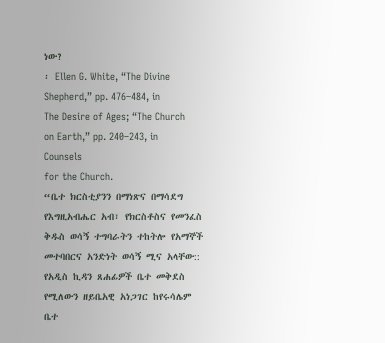ነው?
፡ Ellen G. White, “The Divine Shepherd,” pp. 476–484, in
The Desire of Ages; “The Church on Earth,” pp. 240–243, in Counsels
for the Church.
“ቤተ ክርስቲያንን በማነጽና በማሳደግ የእግዚአብሔር አብ፣ የክርስቶስና የመንፈስ
ቅዱስ ወሳኝ ተግባራትን ተከትሎ የአማኞች መተባበርና አንድነት ወሳኝ ሚና አላቸው::
የአዲስ ኪዳን ጸሐፊዎች ቤተ መቅደስ የሚለውን ዘይቤአዊ አነጋገር ከየሩሳሌም ቤተ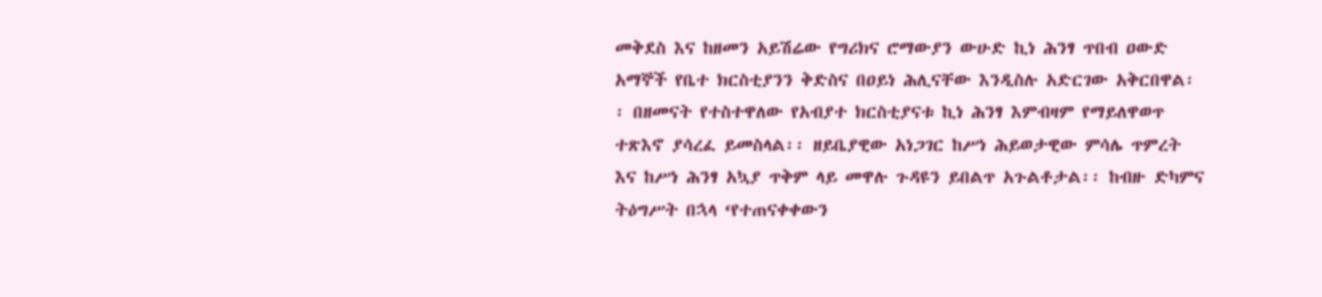መቅደስ እና ከዘመን አይሽሬው የግሪክና ሮማውያን ውሁድ ኪነ ሕንፃ ጥበብ ዐውድ
አማኞች የቤተ ክርስቲያንን ቅድስና በዐይነ ሕሊናቸው እንዲስሉ አድርገው አቅርበዋል፡
፡ በዘመናት የተስተዋለው የአብያተ ክርስቲያናቱ ኪነ ሕንፃ እምብዛም የማይለዋወጥ
ተጽእኖ ያሳረፈ ይመስላል፡፡ ዘይቤያዊው አነጋገር ከሥነ ሕይወታዊው ምሳሌ ጥምረት
እና ከሥነ ሕንፃ አኳያ ጥቅም ላይ መዋሉ ጉዳዩን ይበልጥ አጉልቶታል፡፡ ከብዙ ድካምና
ትዕግሥት በኋላ ‘የተጠናቀቀውን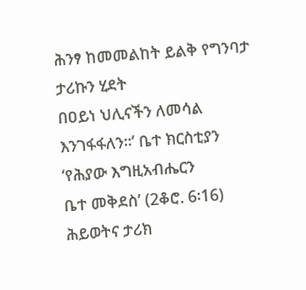ሕንፃ ከመመልከት ይልቅ የግንባታ ታሪኩን ሂደት
በዐይነ ህሊናችን ለመሳል እንገፋፋለን፡፡’ ቤተ ክርስቲያን ‘የሕያው እግዚአብሔርን
ቤተ መቅደስ’ (2ቆሮ. 6፡16) ሕይወትና ታሪክ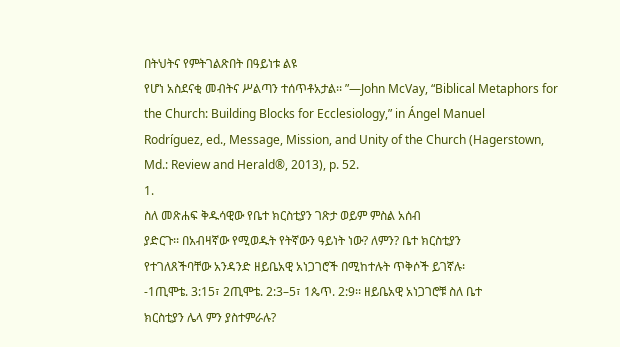በትህትና የምትገልጽበት በዓይነቱ ልዩ
የሆነ አስደናቂ መብትና ሥልጣን ተሰጥቶአታል፡፡ ”—John McVay, “Biblical Metaphors for the Church: Building Blocks for Ecclesiology,” in Ángel Manuel
Rodríguez, ed., Message, Mission, and Unity of the Church (Hagerstown,
Md.: Review and Herald®, 2013), p. 52.
1.
ስለ መጽሐፍ ቅዱሳዊው የቤተ ክርስቲያን ገጽታ ወይም ምስል አሰብ
ያድርጉ፡፡ በአብዛኛው የሚወዱት የትኛውን ዓይነት ነው? ለምን? ቤተ ክርስቲያን
የተገለጸችባቸው አንዳንድ ዘይቤአዊ አነጋገሮች በሚከተሉት ጥቅሶች ይገኛሉ፡
-1ጢሞቴ. 3:15፣ 2ጢሞቴ. 2:3–5፣ 1ጴጥ. 2:9፡፡ ዘይቤአዊ አነጋገሮቹ ስለ ቤተ
ክርስቲያን ሌላ ምን ያስተምራሉ?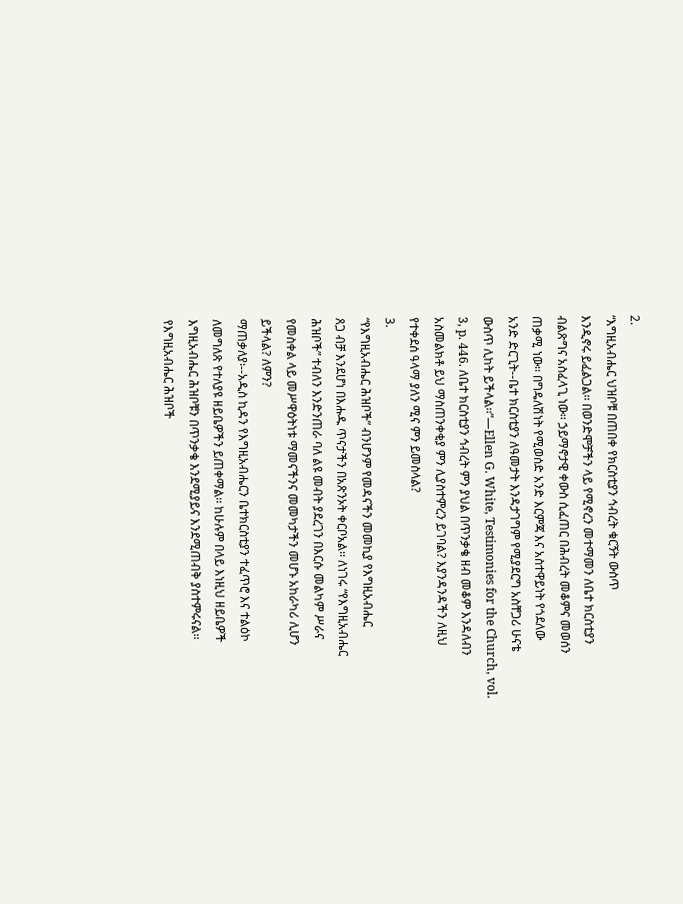2.
“እግዚአብሔር ህዝቦቹ በጠበቀ የክርስቲያን ኅብረት ቁርኝት ውስጥ
እንዲኖሩ ይፈልጋል፡፡ በወንድሞቻችን ላይ የሚኖረን መተማመን ለቤተ ክርስቲያን
ብልጽግና አስፈላጊ ነው፡፡ ኃይማኖታዊ ቀውስ ሲፈጠር በሕብረት መቆምና መወሰን
ጠቃሚ ነው፡፡ በግዴለሽነት የሚወሰድ አንድ እርምጃ እና አስተዋይነት የጎደለው
አንድ ድርጊት--ቤተ ክርስቲያን ለዓመታት እንዳታገግም የሚያደርግ አስቸጋሪ ሁናቴ
ውስጥ ሊከት ይችላል፡፡”—Ellen G. White, Testimonies for the Church, vol.
3, p. 446. ለቤተ ክርስቲያን ኅብረት ምን ያህል በጥንቃቄ ዘብ መቆም እንዳለብን
አስመልክቶ ይህ ማስጠንቀቂያ ምን ሊያስተምረን ይገባል? እያንዳንዳችን ለዚህ
የተቀደሰ ዓላማ ያለን ሚና ምን ይመስላል?
3.
“የእግዚአብሔር ሕዝቦች” ብንሆንም የመዳናችን መመኪያ የእግዚአብሔር
ጸጋ ብቻ እንደሆነ በእሑዱ ጥናታችን በአጽንኦት ቀርቦአል፡፡ ለነገሩ “የእግዚአብሔር
ሕዝቦች” ተብለን እንድንጠራ ባለ ልዩ መብት ያደረገን በእርሱ መልካም ሥራና
የመስቀል ላይ መሥዋዕትነቱ ማመናችንና መመካታችን መሆኑ አከራካሪ ሊሆን
ይችላል? ለምን?
ማጠቃለያ፡--አዲስ ኪዳን የእግዚአብሔርን ቤተክርስቲያን ተፈጥሮ እና ተልዕኮ
ለመግለጽ የተለያዩ ዘይቤዎችን ይጠቀማል፡፡ ከሁሉም በላይ እነዚህ ዘይቤዎች
እግዚአብሔር ሕዝቦቹን በጥንቃቄ እንደሚያይና እንደሚጠብቅ ያስተምሩናል፡፡
የእግዚአብሔር ሕዝቦች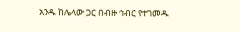አንዱ ከሌላው ጋር በብዙ ኅብር የተገመዱ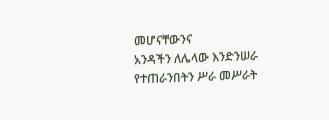መሆናቸውንና
አንዳችን ለሌላው እንድንሠራ የተጠራንበትን ሥራ መሥራት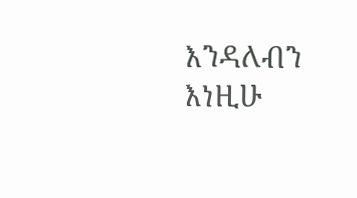እንዳለብን እነዚሁ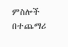ምስሎች በተጨማሪ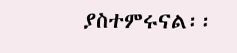ያስተምሩናል፡፡